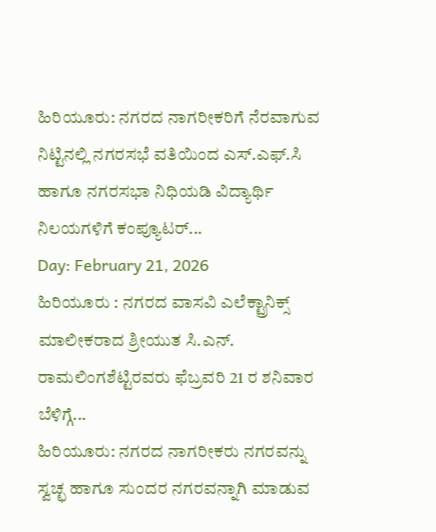ಹಿರಿಯೂರು: ನಗರದ ನಾಗರೀಕರಿಗೆ ನೆರವಾಗುವ ನಿಟ್ಟಿನಲ್ಲಿ ನಗರಸಭೆ ವತಿಯಿಂದ ಎಸ್.ಎಫ್.ಸಿ ಹಾಗೂ ನಗರಸಭಾ ನಿಧಿಯಡಿ ವಿದ್ಯಾರ್ಥಿ ನಿಲಯಗಳಿಗೆ ಕಂಪ್ಯೂಟರ್...
Day: February 21, 2026
ಹಿರಿಯೂರು : ನಗರದ ವಾಸವಿ ಎಲೆಕ್ಟ್ರಾನಿಕ್ಸ್ ಮಾಲೀಕರಾದ ಶ್ರೀಯುತ ಸಿ.ಎನ್. ರಾಮಲಿಂಗಶೆಟ್ಟಿರವರು ಫೆಬ್ರವರಿ 21 ರ ಶನಿವಾರ ಬೆಳಿಗ್ಗೆ...
ಹಿರಿಯೂರು: ನಗರದ ನಾಗರೀಕರು ನಗರವನ್ನು ಸ್ವಚ್ಛ ಹಾಗೂ ಸುಂದರ ನಗರವನ್ನಾಗಿ ಮಾಡುವ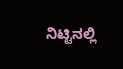ನಿಟ್ಟಿನಲ್ಲಿ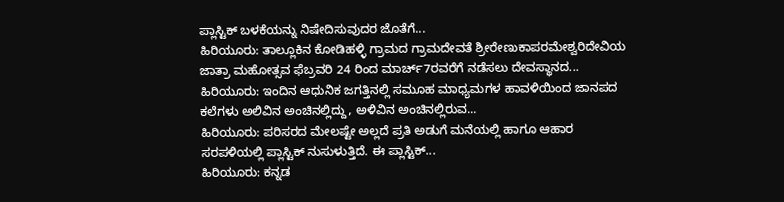ಪ್ಲಾಸ್ಟಿಕ್ ಬಳಕೆಯನ್ನು ನಿಷೇದಿಸುವುದರ ಜೊತೆಗೆ...
ಹಿರಿಯೂರು: ತಾಲ್ಲೂಕಿನ ಕೋಡಿಹಳ್ಳಿ ಗ್ರಾಮದ ಗ್ರಾಮದೇವತೆ ಶ್ರೀರೇಣುಕಾಪರಮೇಶ್ವರಿದೇವಿಯ ಜಾತ್ರಾ ಮಹೋತ್ಸವ ಫೆಬ್ರವರಿ 24 ರಿಂದ ಮಾರ್ಚ್7ರವರೆಗೆ ನಡೆಸಲು ದೇವಸ್ಥಾನದ...
ಹಿರಿಯೂರು: ಇಂದಿನ ಆಧುನಿಕ ಜಗತ್ತಿನಲ್ಲಿ ಸಮೂಹ ಮಾಧ್ಯಮಗಳ ಹಾವಳಿಯಿಂದ ಜಾನಪದ ಕಲೆಗಳು ಅಲಿವಿನ ಅಂಚಿನಲ್ಲಿದ್ದು, ಅಳಿವಿನ ಅಂಚಿನಲ್ಲಿರುವ...
ಹಿರಿಯೂರು: ಪರಿಸರದ ಮೇಲಷ್ಟೇ ಅಲ್ಲದೆ ಪ್ರತಿ ಅಡುಗೆ ಮನೆಯಲ್ಲಿ ಹಾಗೂ ಆಹಾರ ಸರಪಳಿಯಲ್ಲಿ ಪ್ಲಾಸ್ಟಿಕ್ ನುಸುಳುತ್ತಿದೆ. ಈ ಪ್ಲಾಸ್ಟಿಕ್...
ಹಿರಿಯೂರು: ಕನ್ನಡ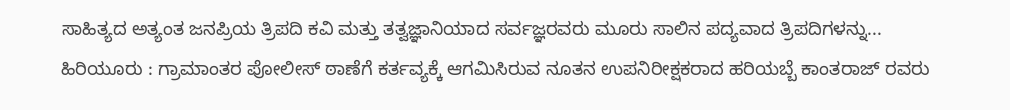ಸಾಹಿತ್ಯದ ಅತ್ಯಂತ ಜನಪ್ರಿಯ ತ್ರಿಪದಿ ಕವಿ ಮತ್ತು ತತ್ವಜ್ಞಾನಿಯಾದ ಸರ್ವಜ್ಞರವರು ಮೂರು ಸಾಲಿನ ಪದ್ಯವಾದ ತ್ರಿಪದಿಗಳನ್ನು...
ಹಿರಿಯೂರು : ಗ್ರಾಮಾಂತರ ಪೋಲೀಸ್ ಠಾಣೆಗೆ ಕರ್ತವ್ಯಕ್ಕೆ ಆಗಮಿಸಿರುವ ನೂತನ ಉಪನಿರೀಕ್ಷಕರಾದ ಹರಿಯಬ್ಬೆ ಕಾಂತರಾಜ್ ರವರು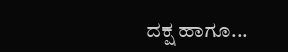ದಕ್ಷ ಹಾಗೂ...